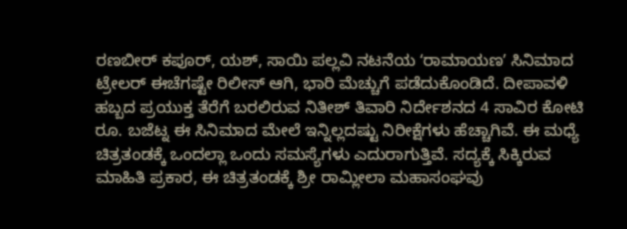ರಣಬೀರ್ ಕಪೂರ್, ಯಶ್, ಸಾಯಿ ಪಲ್ಲವಿ ನಟನೆಯ ʻರಾಮಾಯಣʼ ಸಿನಿಮಾದ ಟ್ರೇಲರ್ ಈಚೆಗಷ್ಟೇ ರಿಲೀಸ್ ಆಗಿ, ಭಾರಿ ಮೆಚ್ಚುಗೆ ಪಡೆದುಕೊಂಡಿದೆ. ದೀಪಾವಳಿ ಹಬ್ಬದ ಪ್ರಯುಕ್ತ ತೆರೆಗೆ ಬರಲಿರುವ ನಿತೀಶ್ ತಿವಾರಿ ನಿರ್ದೇಶನದ 4 ಸಾವಿರ ಕೋಟಿ ರೂ. ಬಜೆಟ್ನ ಈ ಸಿನಿಮಾದ ಮೇಲೆ ಇನ್ನಿಲ್ಲದಷ್ಟು ನಿರೀಕ್ಷೆಗಳು ಹೆಚ್ಚಾಗಿವೆ. ಈ ಮಧ್ಯೆ ಚಿತ್ರತಂಡಕ್ಕೆ ಒಂದಲ್ಲಾ ಒಂದು ಸಮಸ್ಯೆಗಳು ಎದುರಾಗುತ್ತಿವೆ. ಸದ್ಯಕ್ಕೆ ಸಿಕ್ಕಿರುವ ಮಾಹಿತಿ ಪ್ರಕಾರ, ಈ ಚಿತ್ರತಂಡಕ್ಕೆ ಶ್ರೀ ರಾಮ್ಲೀಲಾ ಮಹಾಸಂಘವು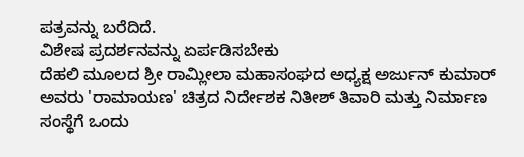ಪತ್ರವನ್ನು ಬರೆದಿದೆ.
ವಿಶೇಷ ಪ್ರದರ್ಶನವನ್ನು ಏರ್ಪಡಿಸಬೇಕು
ದೆಹಲಿ ಮೂಲದ ಶ್ರೀ ರಾಮ್ಲೀಲಾ ಮಹಾಸಂಘದ ಅಧ್ಯಕ್ಷ ಅರ್ಜುನ್ ಕುಮಾರ್ ಅವರು 'ರಾಮಾಯಣ' ಚಿತ್ರದ ನಿರ್ದೇಶಕ ನಿತೀಶ್ ತಿವಾರಿ ಮತ್ತು ನಿರ್ಮಾಣ ಸಂಸ್ಥೆಗೆ ಒಂದು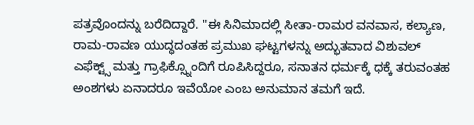ಪತ್ರವೊಂದನ್ನು ಬರೆದಿದ್ದಾರೆ. "ಈ ಸಿನಿಮಾದಲ್ಲಿ ಸೀತಾ-ರಾಮರ ವನವಾಸ, ಕಲ್ಯಾಣ, ರಾಮ-ರಾವಣ ಯುದ್ಧದಂತಹ ಪ್ರಮುಖ ಘಟ್ಟಗಳನ್ನು ಅದ್ಭುತವಾದ ವಿಶುವಲ್ ಎಫೆಕ್ಟ್ಸ್ ಮತ್ತು ಗ್ರಾಫಿಕ್ಸ್ನೊಂದಿಗೆ ರೂಪಿಸಿದ್ದರೂ, ಸನಾತನ ಧರ್ಮಕ್ಕೆ ಧಕ್ಕೆ ತರುವಂತಹ ಅಂಶಗಳು ಏನಾದರೂ ಇವೆಯೋ ಎಂಬ ಅನುಮಾನ ತಮಗೆ ಇದೆ.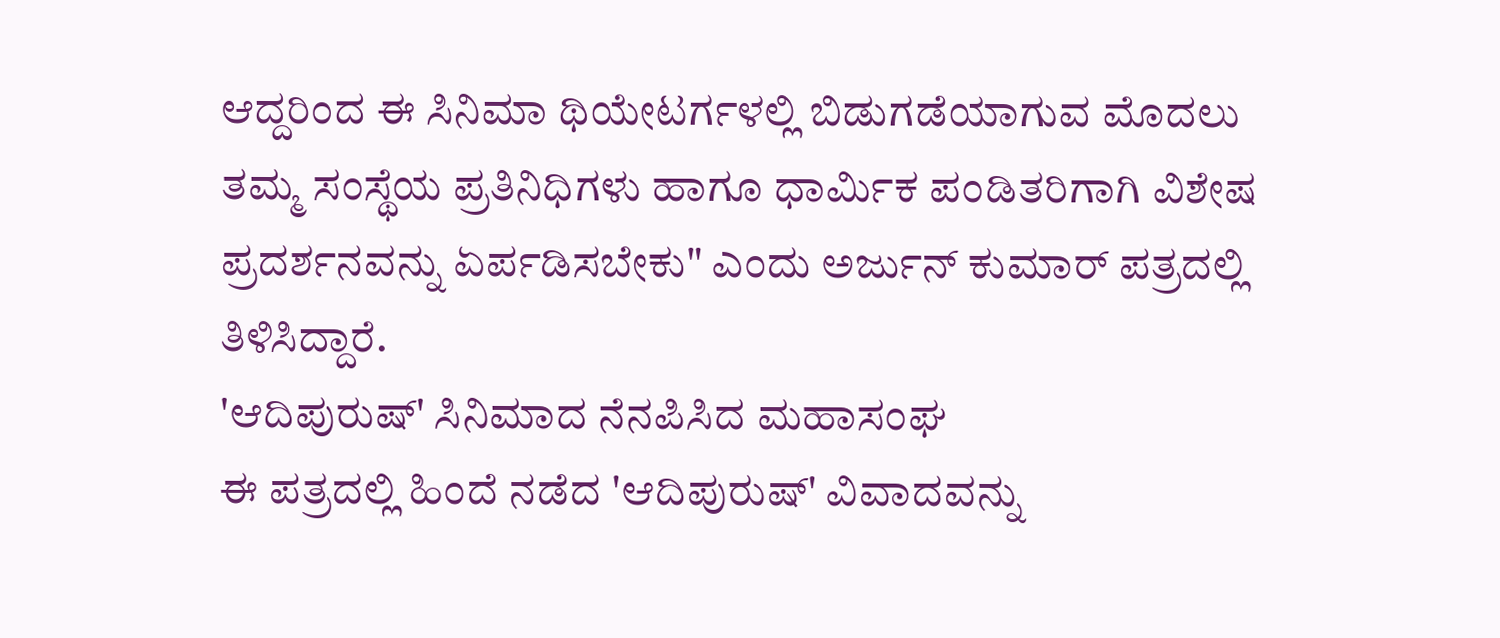ಆದ್ದರಿಂದ ಈ ಸಿನಿಮಾ ಥಿಯೇಟರ್ಗಳಲ್ಲಿ ಬಿಡುಗಡೆಯಾಗುವ ಮೊದಲು ತಮ್ಮ ಸಂಸ್ಥೆಯ ಪ್ರತಿನಿಧಿಗಳು ಹಾಗೂ ಧಾರ್ಮಿಕ ಪಂಡಿತರಿಗಾಗಿ ವಿಶೇಷ ಪ್ರದರ್ಶನವನ್ನು ಏರ್ಪಡಿಸಬೇಕು" ಎಂದು ಅರ್ಜುನ್ ಕುಮಾರ್ ಪತ್ರದಲ್ಲಿ ತಿಳಿಸಿದ್ದಾರೆ.
'ಆದಿಪುರುಷ್' ಸಿನಿಮಾದ ನೆನಪಿಸಿದ ಮಹಾಸಂಘ
ಈ ಪತ್ರದಲ್ಲಿ ಹಿಂದೆ ನಡೆದ 'ಆದಿಪುರುಷ್' ವಿವಾದವನ್ನು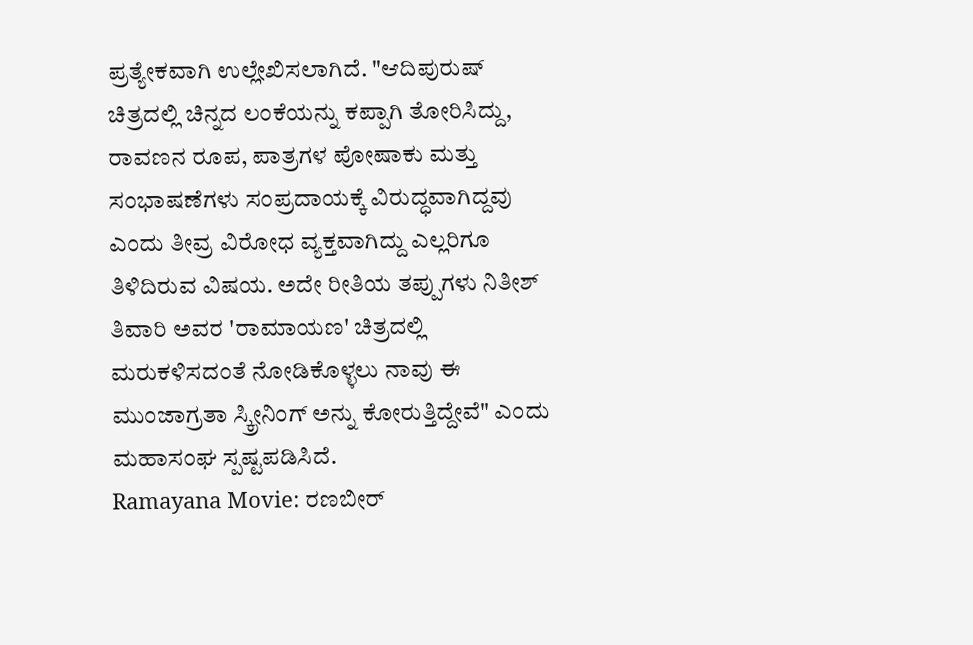ಪ್ರತ್ಯೇಕವಾಗಿ ಉಲ್ಲೇಖಿಸಲಾಗಿದೆ. "ಆದಿಪುರುಷ್ ಚಿತ್ರದಲ್ಲಿ ಚಿನ್ನದ ಲಂಕೆಯನ್ನು ಕಪ್ಪಾಗಿ ತೋರಿಸಿದ್ದು, ರಾವಣನ ರೂಪ, ಪಾತ್ರಗಳ ಪೋಷಾಕು ಮತ್ತು ಸಂಭಾಷಣೆಗಳು ಸಂಪ್ರದಾಯಕ್ಕೆ ವಿರುದ್ಧವಾಗಿದ್ದವು ಎಂದು ತೀವ್ರ ವಿರೋಧ ವ್ಯಕ್ತವಾಗಿದ್ದು ಎಲ್ಲರಿಗೂ ತಿಳಿದಿರುವ ವಿಷಯ. ಅದೇ ರೀತಿಯ ತಪ್ಪುಗಳು ನಿತೀಶ್ ತಿವಾರಿ ಅವರ 'ರಾಮಾಯಣ' ಚಿತ್ರದಲ್ಲಿ ಮರುಕಳಿಸದಂತೆ ನೋಡಿಕೊಳ್ಳಲು ನಾವು ಈ ಮುಂಜಾಗ್ರತಾ ಸ್ಕ್ರೀನಿಂಗ್ ಅನ್ನು ಕೋರುತ್ತಿದ್ದೇವೆ" ಎಂದು ಮಹಾಸಂಘ ಸ್ಪಷ್ಟಪಡಿಸಿದೆ.
Ramayana Movie: ರಣಬೀರ್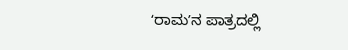ʻರಾಮʼನ ಪಾತ್ರದಲ್ಲಿ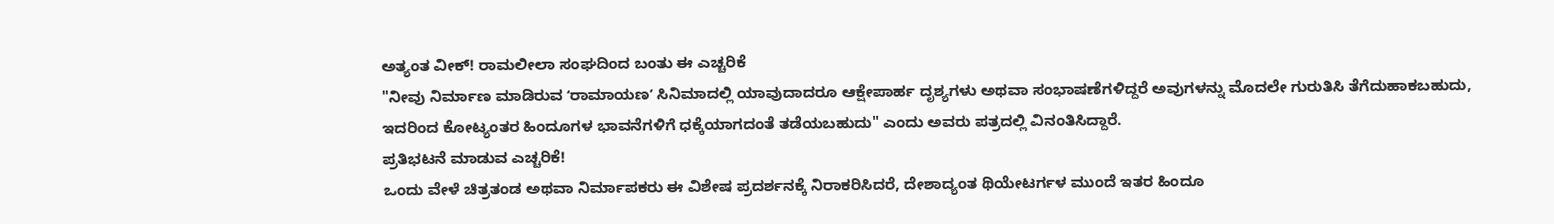ಅತ್ಯಂತ ವೀಕ್! ರಾಮಲೀಲಾ ಸಂಘದಿಂದ ಬಂತು ಈ ಎಚ್ಚರಿಕೆ
"ನೀವು ನಿರ್ಮಾಣ ಮಾಡಿರುವ ʻರಾಮಾಯಣʼ ಸಿನಿಮಾದಲ್ಲಿ ಯಾವುದಾದರೂ ಆಕ್ಷೇಪಾರ್ಹ ದೃಶ್ಯಗಳು ಅಥವಾ ಸಂಭಾಷಣೆಗಳಿದ್ದರೆ ಅವುಗಳನ್ನು ಮೊದಲೇ ಗುರುತಿಸಿ ತೆಗೆದುಹಾಕಬಹುದು, ಇದರಿಂದ ಕೋಟ್ಯಂತರ ಹಿಂದೂಗಳ ಭಾವನೆಗಳಿಗೆ ಧಕ್ಕೆಯಾಗದಂತೆ ತಡೆಯಬಹುದು" ಎಂದು ಅವರು ಪತ್ರದಲ್ಲಿ ವಿನಂತಿಸಿದ್ದಾರೆ.
ಪ್ರತಿಭಟನೆ ಮಾಡುವ ಎಚ್ಚರಿಕೆ!
ಒಂದು ವೇಳೆ ಚಿತ್ರತಂಡ ಅಥವಾ ನಿರ್ಮಾಪಕರು ಈ ವಿಶೇಷ ಪ್ರದರ್ಶನಕ್ಕೆ ನಿರಾಕರಿಸಿದರೆ, ದೇಶಾದ್ಯಂತ ಥಿಯೇಟರ್ಗಳ ಮುಂದೆ ಇತರ ಹಿಂದೂ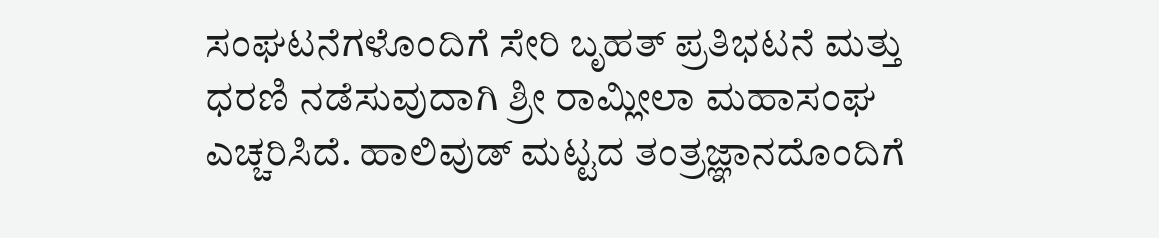ಸಂಘಟನೆಗಳೊಂದಿಗೆ ಸೇರಿ ಬೃಹತ್ ಪ್ರತಿಭಟನೆ ಮತ್ತು ಧರಣಿ ನಡೆಸುವುದಾಗಿ ಶ್ರೀ ರಾಮ್ಲೀಲಾ ಮಹಾಸಂಘ ಎಚ್ಚರಿಸಿದೆ. ಹಾಲಿವುಡ್ ಮಟ್ಟದ ತಂತ್ರಜ್ಞಾನದೊಂದಿಗೆ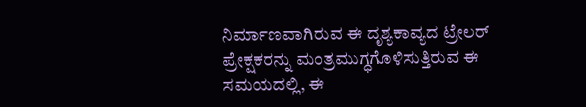ನಿರ್ಮಾಣವಾಗಿರುವ ಈ ದೃಶ್ಯಕಾವ್ಯದ ಟ್ರೇಲರ್ ಪ್ರೇಕ್ಷಕರನ್ನು ಮಂತ್ರಮುಗ್ಧಗೊಳಿಸುತ್ತಿರುವ ಈ ಸಮಯದಲ್ಲಿ, ಈ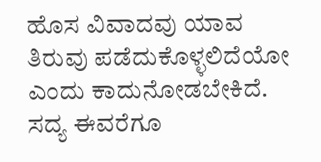ಹೊಸ ವಿವಾದವು ಯಾವ ತಿರುವು ಪಡೆದುಕೊಳ್ಳಲಿದೆಯೋ ಎಂದು ಕಾದುನೋಡಬೇಕಿದೆ. ಸದ್ಯ ಈವರೆಗೂ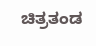ಚಿತ್ರತಂಡ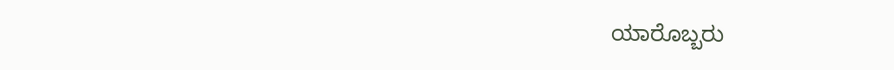ಯಾರೊಬ್ಬರು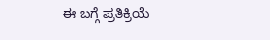ಈ ಬಗ್ಗೆ ಪ್ರತಿಕ್ರಿಯೆ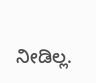ನೀಡಿಲ್ಲ.